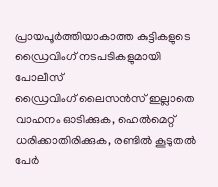പ്രായപൂർത്തിയാകാത്ത കുട്ടികളുടെ ഡ്രൈവിംഗ് നടപടികളുമായി പോലീസ്
ഡ്രൈവിംഗ് ലൈസൻസ് ഇല്ലാതെ വാഹനം ഓടിക്കുക, ഹെൽമെറ്റ് ധരിക്കാതിരിക്കുക, രണ്ടിൽ കൂടുതൽ പേർ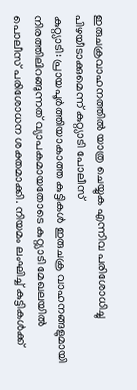ഇരുചക്രവാഹനത്തിൽ യാത്ര ചെയ്യുക എന്നിവ പരിശോധിച്ചു പിഴയീടാക്കുമെന്ന് കുറ്റ്യാടി പോലീസ്
കുറ്റ്യാടി: പ്രായപൂർത്തിയാകാത്ത കുട്ടികൾ ഇരുചക്ര വാഹനങ്ങളുമായി നിരത്തിലിറങ്ങുന്നത് വ്യാപകമായതോടെ കുറ്റ്യാടി മേഖലയിൽ പൊലീസ് പരിശോധന ശക്തമാക്കി. നിയമം ലംഘിച്ച് കുട്ടികൾക്ക്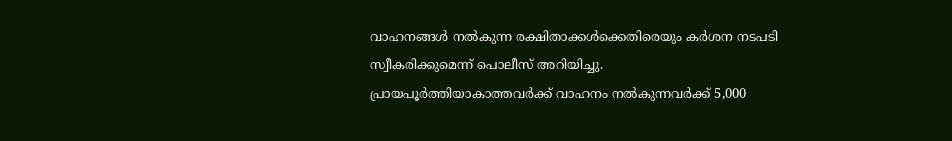വാഹനങ്ങൾ നൽകുന്ന രക്ഷിതാക്കൾക്കെതിരെയും കർശന നടപടി സ്വീകരിക്കുമെന്ന് പൊലീസ് അറിയിച്ചു.
പ്രായപൂർത്തിയാകാത്തവർക്ക് വാഹനം നൽകുന്നവർക്ക് 5,000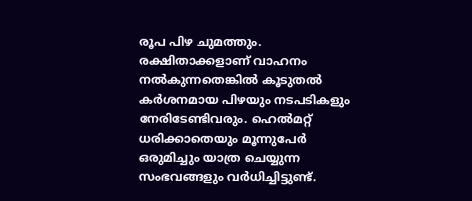രൂപ പിഴ ചുമത്തും. രക്ഷിതാക്കളാണ് വാഹനം നൽകുന്നതെങ്കിൽ കൂടുതൽ കർശനമായ പിഴയും നടപടികളും നേരിടേണ്ടിവരും. ഹെൽമറ്റ് ധരിക്കാതെയും മൂന്നുപേർ ഒരുമിച്ചും യാത്ര ചെയ്യുന്ന സംഭവങ്ങളും വർധിച്ചിട്ടുണ്ട്.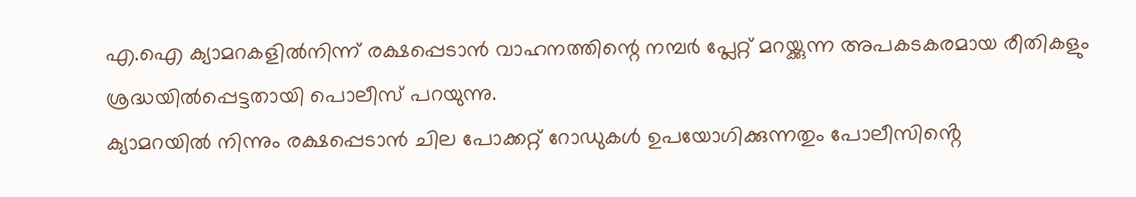എ.ഐ ക്യാമറകളിൽനിന്ന് രക്ഷപ്പെടാൻ വാഹനത്തിന്റെ നമ്പർ പ്ലേറ്റ് മറയ്ക്കുന്ന അപകടകരമായ രീതികളും ശ്രദ്ധയിൽപ്പെട്ടതായി പൊലീസ് പറയുന്നു.
ക്യാമറയിൽ നിന്നും രക്ഷപ്പെടാൻ ചില പോക്കറ്റ് റോഡുകൾ ഉപയോഗിക്കുന്നതും പോലീസിൻ്റെ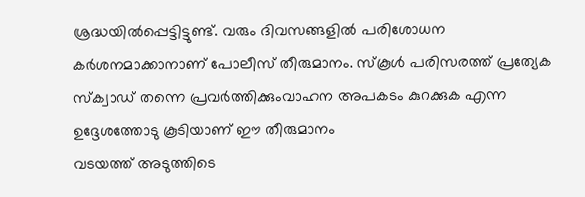ശ്രദ്ധയിൽപ്പെട്ടിട്ടുണ്ട്. വരും ദിവസങ്ങളിൽ പരിശോധന കർശനമാക്കാനാണ് പോലീസ് തീരുമാനം. സ്കൂൾ പരിസരത്ത് പ്രത്യേക സ്ക്വാഡ് തന്നെ പ്രവർത്തിക്കുംവാഹന അപകടം കുറക്കുക എന്ന ഉദ്ദേശത്തോടു കൂടിയാണ് ഈ തീരുമാനം
വടയത്ത് അടുത്തിടെ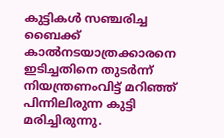കുട്ടികൾ സഞ്ചരിച്ച ബൈക്ക് കാൽനടയാത്രക്കാരനെ ഇടിച്ചതിനെ തുടർന്ന് നിയന്ത്രണംവിട്ട് മറിഞ്ഞ് പിന്നിലിരുന്ന കുട്ടി മരിച്ചിരുന്നു.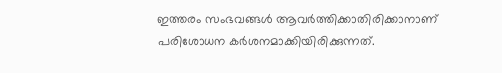ഇത്തരം സംഭവങ്ങൾ ആവർത്തിക്കാതിരിക്കാനാണ് പരിശോധന കർശനമാക്കിയിരിക്കുന്നത്.